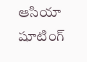ఆసియా షూటింగ్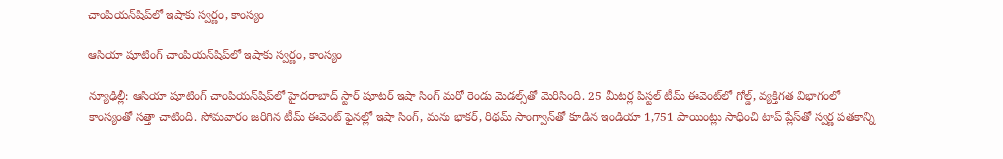చాంపియన్‌‌‌‌షిప్‌‌‌‌లో ఇషాకు స్వర్ణం, కాంస్యం

ఆసియా షూటింగ్ చాంపియన్‌‌‌‌షిప్‌‌‌‌లో ఇషాకు స్వర్ణం, కాంస్యం

న్యూఢిల్లీ: ఆసియా షూటింగ్ చాంపియన్‌‌‌‌షిప్‌‌‌‌లో హైదరాబాద్‌‌‌‌ స్టార్‌‌‌‌‌‌‌‌ షూటర్ ఇషా సింగ్‌‌‌‌ మరో రెండు మెడల్స్‌‌‌‌తో మెరిసింది. 25 మీటర్ల పిస్టల్ టీమ్‌‌‌‌ ఈవెంట్‌‌‌‌లో గోల్డ్‌‌‌‌, వ్యక్తిగత విభాగంలో కాంస్యంతో సత్తా చాటింది. సోమవారం జరిగిన టీమ్ ఈవెంట్ ఫైనల్లో ఇషా సింగ్‌‌‌‌, మను భాకర్, రిథమ్ సాంగ్వాన్‌‌‌‌తో కూడిన ఇండియా 1,751 పాయింట్లు సాధించి టాప్ ప్లేస్‌‌‌‌తో స్వర్ణ పతకాన్ని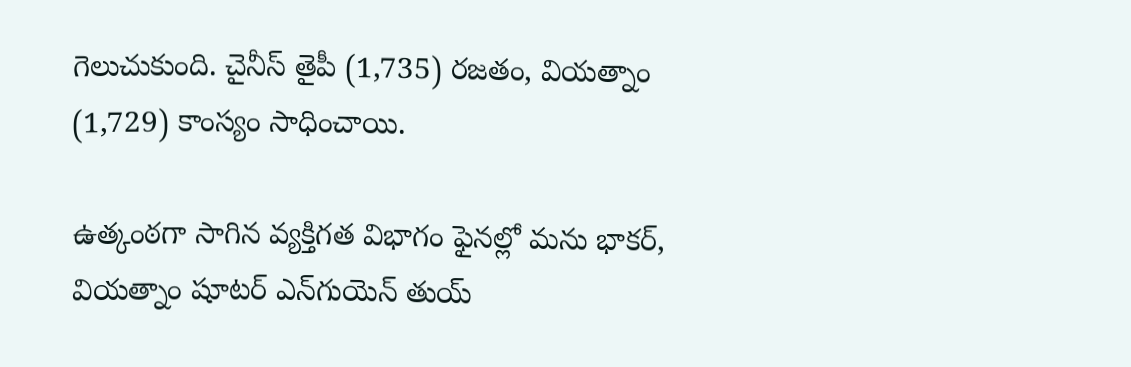గెలుచుకుంది. చైనీస్ తైపీ (1,735) రజతం, వియత్నాం (1,729) కాంస్యం సాధించాయి.

ఉత్కంఠగా సాగిన వ్యక్తిగత విభాగం ఫైనల్లో మను భాకర్, వియత్నాం షూటర్ ఎన్‌‌‌‌గుయెన్ తుయ్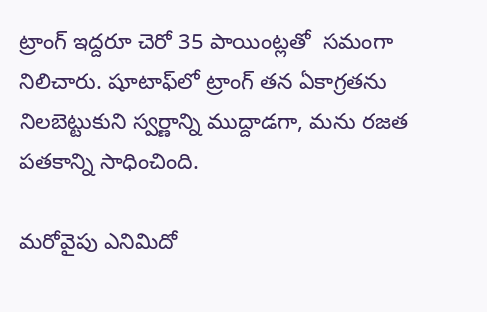ట్రాంగ్ ఇద్దరూ చెరో 35 పాయింట్లతో  సమంగా నిలిచారు. షూటాఫ్‌‌‌‌లో ట్రాంగ్ తన ఏకాగ్రతను నిలబెట్టుకుని స్వర్ణాన్ని ముద్దాడగా, మను రజత పతకాన్ని సాధించింది.

మరోవైపు ఎనిమిదో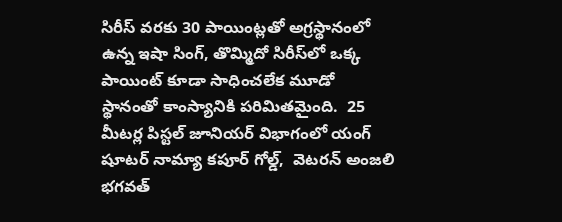సిరీస్ వరకు 30 పాయింట్లతో అగ్రస్థానంలో ఉన్న ఇషా సింగ్, తొమ్మిదో సిరీస్‌‌‌‌లో ఒక్క పాయింట్ కూడా సాధించలేక మూడో స్థానంతో కాంస్యానికి పరిమితమైంది.  25 మీటర్ల పిస్టల్ జూనియర్ విభాగంలో యంగ్‌‌‌‌ షూటర్ నామ్యా కపూర్ గోల్డ్‌‌‌‌,  వెటరన్ అంజలి భగవత్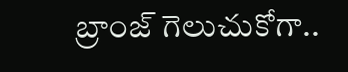బ్రాంజ్ గెలుచుకోగా..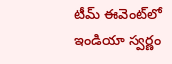టీమ్‌‌‌‌ ఈవెంట్‌‌‌‌లో ఇండియా స్వర్ణం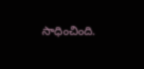సాధించింది.